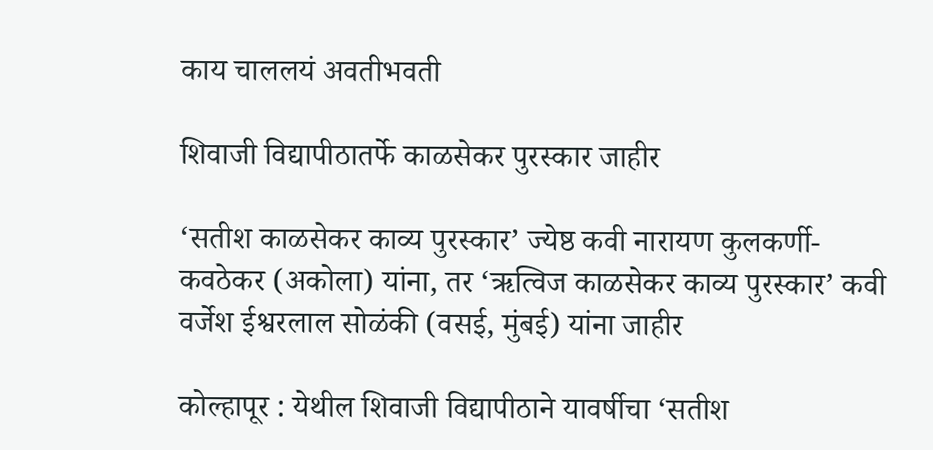काय चाललयं अवतीभवती

शिवाजी विद्यापीठातर्फे काळसेकर पुरस्कार जाहीर

‘सतीश काळसेकर काव्य पुरस्कार’ ज्येष्ठ कवी नारायण कुलकर्णी-कवठेकर (अकोला) यांना, तर ‘ऋत्विज काळसेकर काव्य पुरस्कार’ कवी वर्जेश ईश्वरलाल सोळंकी (वसई, मुंबई) यांना जाहीर

कोल्हापूर : येथील शिवाजी विद्यापीठाने यावर्षीचा ‘सतीश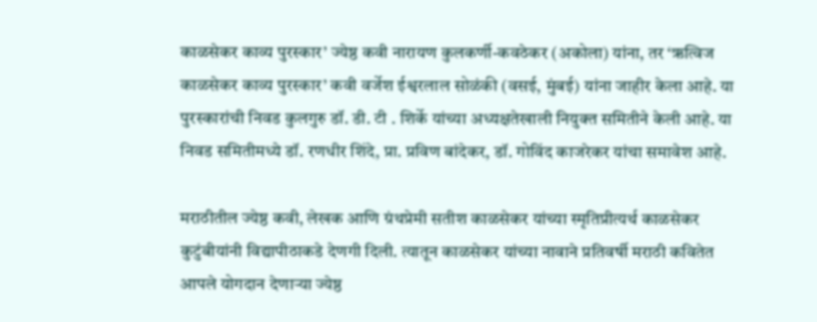काळसेकर काव्य पुरस्कार’ ज्येष्ठ कवी नारायण कुलकर्णी-कवठेकर (अकोला) यांना, तर ‘ऋत्विज काळसेकर काव्य पुरस्कार’ कवी वर्जेश ईश्वरलाल सोळंकी (वसई, मुंबई) यांना जाहीर केला आहे. या पुरस्कारांची निवड कुलगुरु डॉ. डी. टी . शिर्के यांच्या अध्यक्षतेखाली नियुक्त समितीने केली आहे. या निवड समितीमध्ये डॉ. रणधीर शिंदे, प्रा. प्रविण बांदेकर, डॉ. गोविंद काजरेकर यांचा समावेश आहे.

मराठीतील ज्येष्ठ कवी, लेखक आणि ग्रंथप्रेमी सतीश काळसेकर यांच्या स्मृतिप्रीत्यर्थ काळसेकर कुटुंबीयांनी विद्यापीठाकडे देणगी दिली. त्यातून काळसेकर यांच्या नावाने प्रतिवर्षी मराठी कवितेत आपले योगदान देणाऱ्या ज्येष्ठ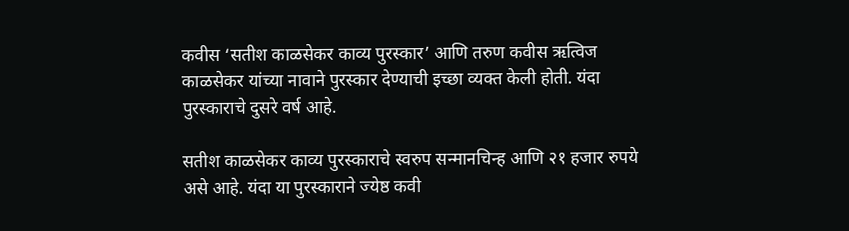कवीस ‘सतीश काळसेकर काव्य पुरस्कार’ आणि तरुण कवीस ऋत्विज काळसेकर यांच्या नावाने पुरस्कार देण्याची इच्छा व्यक्त केली होती. यंदा पुरस्काराचे दुसरे वर्ष आहे.

सतीश काळसेकर काव्य पुरस्काराचे स्वरुप सन्मानचिन्ह आणि २१ हजार रुपये असे आहे. यंदा या पुरस्काराने ज्येष्ठ कवी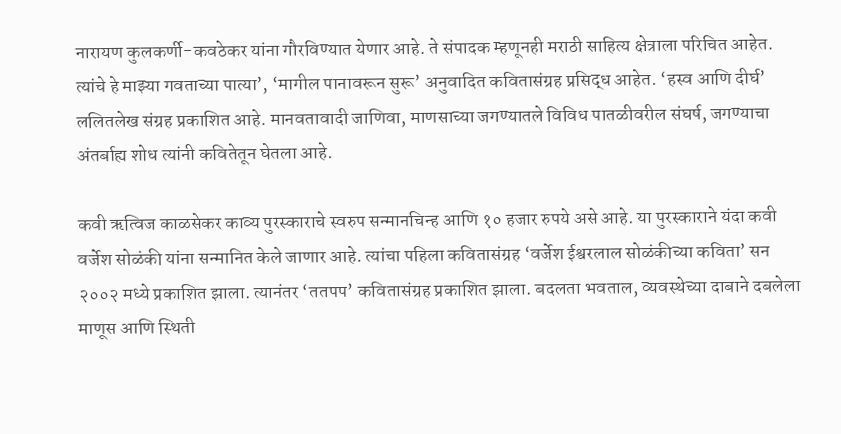नारायण कुलकर्णी-कवठेकर यांना गौरविण्यात येणार आहे. ते संपादक म्हणूनही मराठी साहित्य क्षेत्राला परिचित आहेत. त्यांचे हे माझ्या गवताच्या पात्या’, ‘मागील पानावरून सुरू’ अनुवादित कवितासंग्रह प्रसिद्ध आहेत. ‘हस्व आणि दीर्घ’ ललितलेख संग्रह प्रकाशित आहे. मानवतावादी जाणिवा, माणसाच्या जगण्यातले विविध पातळीवरील संघर्ष, जगण्याचा अंतर्बाह्य शोध त्यांनी कवितेतून घेतला आहे.

कवी ऋत्विज काळसेकर काव्य पुरस्काराचे स्वरुप सन्मानचिन्ह आणि १० हजार रुपये असे आहे. या पुरस्काराने यंदा कवी वर्जेश सोळंकी यांना सन्मानित केले जाणार आहे. त्यांचा पहिला कवितासंग्रह ‘वर्जेश ईश्वरलाल सोळंकीच्या कविता’ सन २००२ मध्ये प्रकाशित झाला. त्यानंतर ‘ततपप’ कवितासंग्रह प्रकाशित झाला. बदलता भवताल, व्यवस्थेच्या दाबाने दबलेला माणूस आणि स्थिती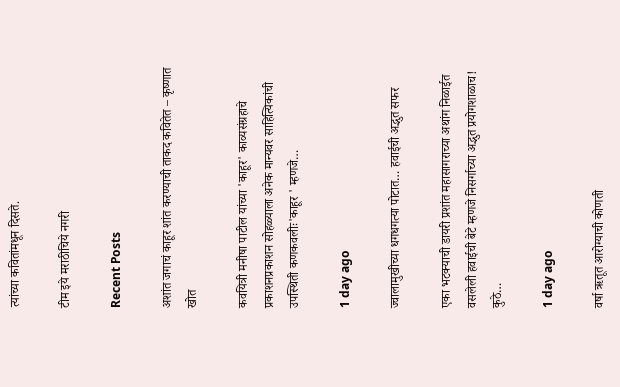त्यांच्या कवितांमधून दिसते.

टीम इये मराठीचिये नगरी

Recent Posts

अशांत जगाचं काहूर शांत करण्याची ताकद कवितेत – कृष्णात खोत

कवयित्री मनीषा पाटील यांच्या 'काहूर' काव्यसंग्रहाचे प्रकाशनप्रकाशन सोहळ्याला अनेक मान्यवर साहित्यिकांची उपस्थिती कणकवलीः'काहूर ' म्हणजे…

1 day ago

ज्वालामुखीच्या धगधगत्या पोटात… हवाईची अद्भुत सफर

एका भटक्याची डायरी प्रशांत महासागराच्या अथांग निळाईत वसलेली हवाईची बेटे म्हणजे निसर्गाच्या अद्भुत प्रयोगशाळाच! कुठे…

1 day ago

वर्षा ऋतूत आरोग्याची कोणती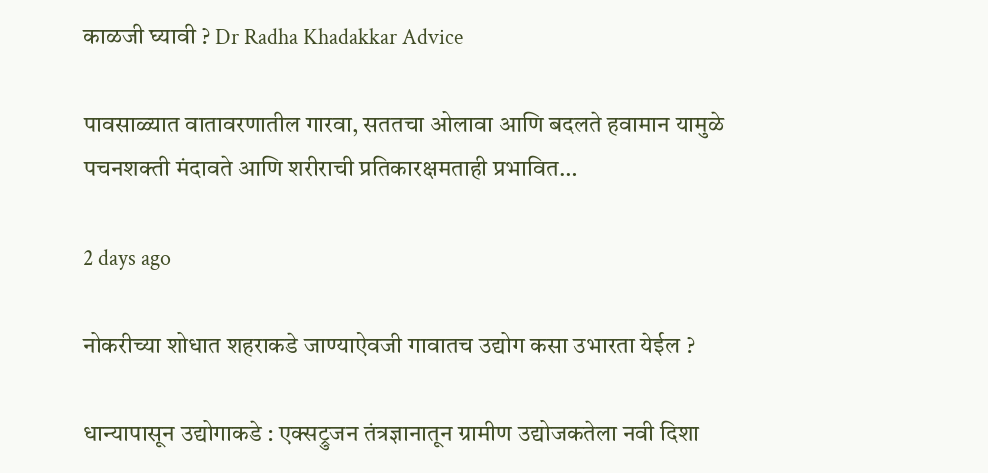काळजी घ्यावी ? Dr Radha Khadakkar Advice

पावसाळ्यात वातावरणातील गारवा, सततचा ओलावा आणि बदलते हवामान यामुळे पचनशक्ती मंदावते आणि शरीराची प्रतिकारक्षमताही प्रभावित…

2 days ago

नोकरीच्या शोधात शहराकडे जाण्याऐवजी गावातच उद्योग कसा उभारता येईल ?

धान्यापासून उद्योगाकडे : एक्सट्रुजन तंत्रज्ञानातून ग्रामीण उद्योजकतेला नवी दिशा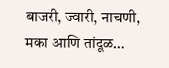बाजरी, ज्वारी, नाचणी, मका आणि तांदूळ…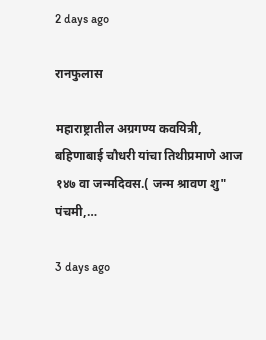2 days ago

रानफुलास

महाराष्ट्रातील अग्रगण्य कवयित्री, बहिणाबाई चौधरी यांचा तिथीप्रमाणे आज १४७ वा जन्मदिवस.( जन्म श्रावण शु" पंचमी,…

3 days ago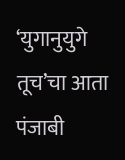‘युगानुयुगे तूच’चा आता पंजाबी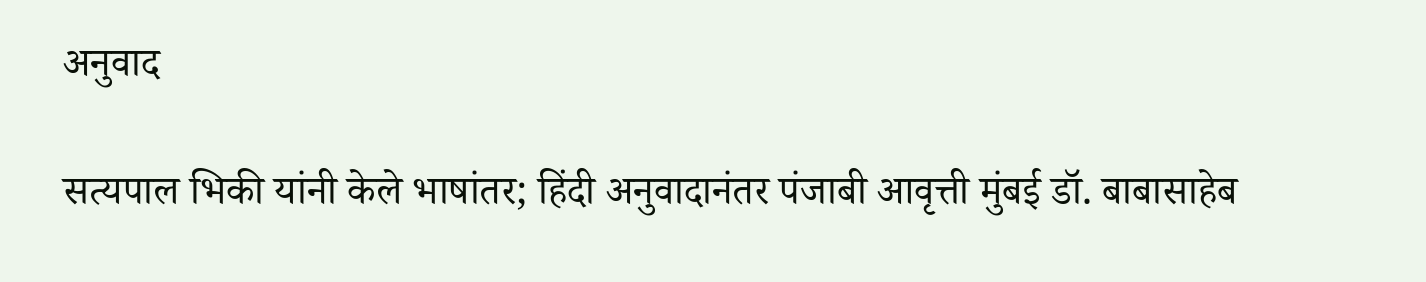अनुवाद

सत्यपाल भिकी यांनी केले भाषांतर; हिंदी अनुवादानंतर पंजाबी आवृत्ती मुंबई डॉ. बाबासाहेब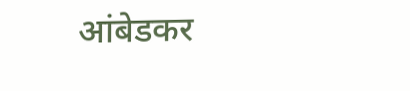आंबेडकर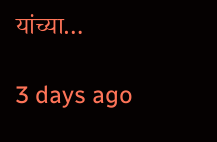यांच्या…

3 days ago